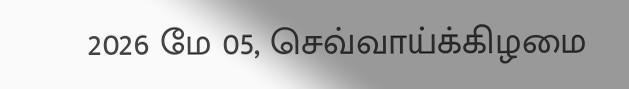2026 மே 05, செவ்வாய்க்கிழமை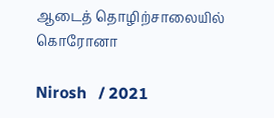ஆடைத் தொழிற்சாலையில் கொரோனா

Nirosh   / 2021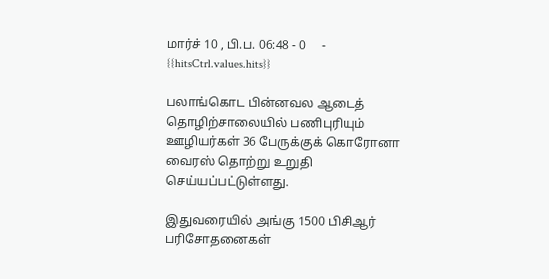மார்ச் 10 , பி.ப. 06:48 - 0     - {{hitsCtrl.values.hits}}

பலாங்கொட பின்னவல ஆடைத் தொழிற்சாலையில் பணிபுரியும் ஊழியர்கள் 36 பேருக்குக் கொரோனா வைரஸ் தொற்று உறுதி செய்யப்பட்டுள்ளது.

இதுவரையில் அங்கு 1500 பிசிஆர் பரிசோதனைகள்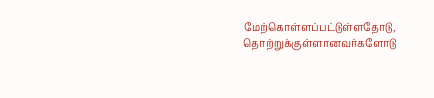மேற்கொள்ளப்பட்டுள்ளதோடு, தொற்றுக்குள்ளானவர்களோடு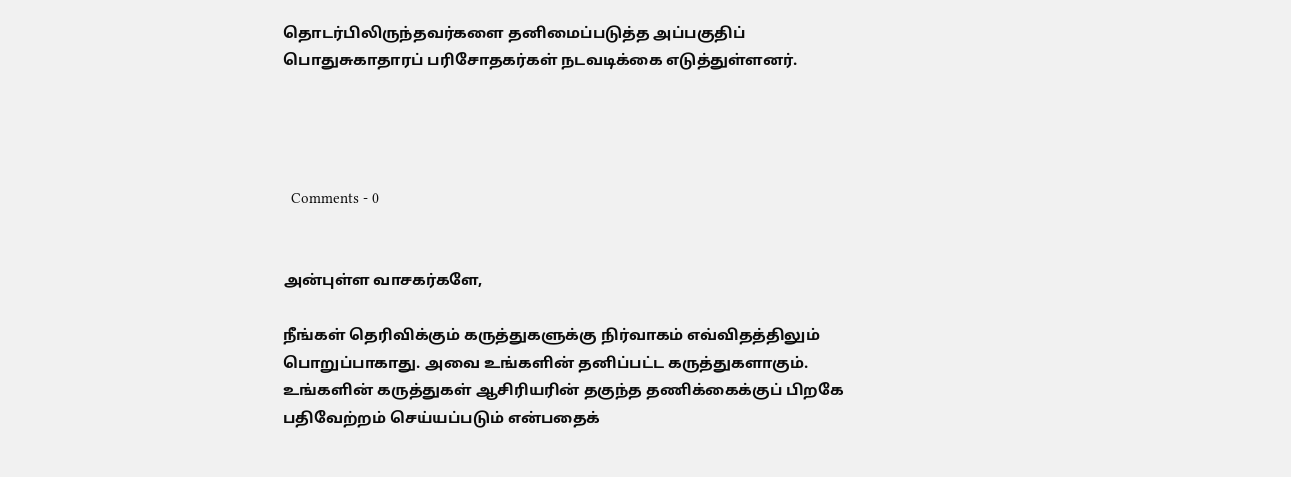தொடர்பிலிருந்தவர்களை தனிமைப்படுத்த அப்பகுதிப் பொதுசுகாதாரப் பரிசோதகர்கள் நடவடிக்கை எடுத்துள்ளனர்.




  Comments - 0


அன்புள்ள வாசகர்களே,

நீங்கள் தெரிவிக்கும் கருத்துகளுக்கு நிர்வாகம் எவ்விதத்திலும் பொறுப்பாகாது. அவை உங்களின் தனிப்பட்ட கருத்துகளாகும். உங்களின் கருத்துகள் ஆசிரியரின் தகுந்த தணிக்கைக்குப் பிறகே பதிவேற்றம் செய்யப்படும் என்பதைக்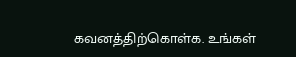கவனத்திற்கொள்க. உங்கள்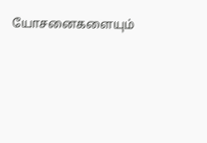யோசனைகளையும்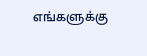எங்களுக்கு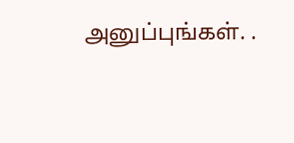அனுப்புங்கள். .